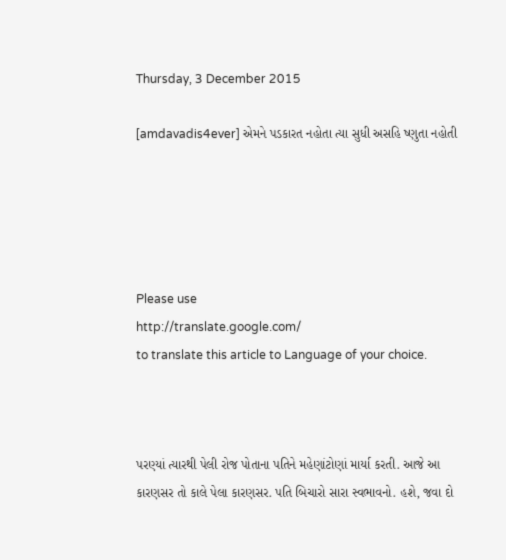Thursday, 3 December 2015

[amdavadis4ever] એમને પડકારત નહોતા ત્યા સુધી અસહિ ષ્ણુતા નહોતી





Please use
http://translate.google.com/
to translate this article to Language of your choice.



પરણ્યાં ત્યારથી પેલી રોજ પોતાના પતિને મહેણાંટોણાં માર્યા કરતી. આજે આ કારણસર તો કાલે પેલા કારણસર. પતિ બિચારો સારા સ્વભાવનો. હશે, જવા દો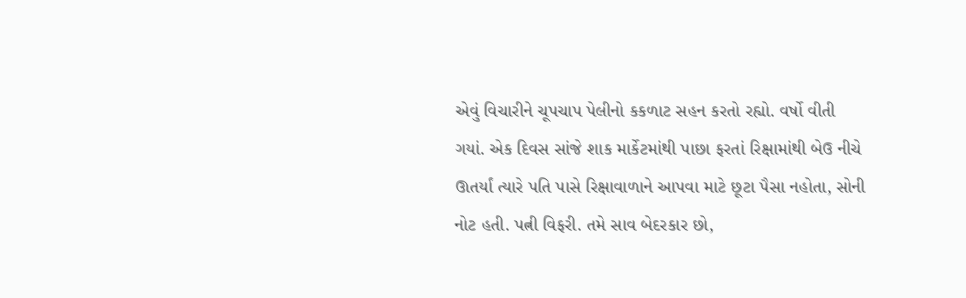એવું વિચારીને ચૂપચાપ પેલીનો કકળાટ સહન કરતો રહ્યો. વર્ષો વીતી ગયાં. એક દિવસ સાંજે શાક માર્કેટમાંથી પાછા ફરતાં રિક્ષામાંથી બેઉ નીચે ઊતર્યાં ત્યારે પતિ પાસે રિક્ષાવાળાને આપવા માટે છૂટા પૈસા નહોતા, સોની નોટ હતી. પત્ની વિફરી. તમે સાવ બેદરકાર છો,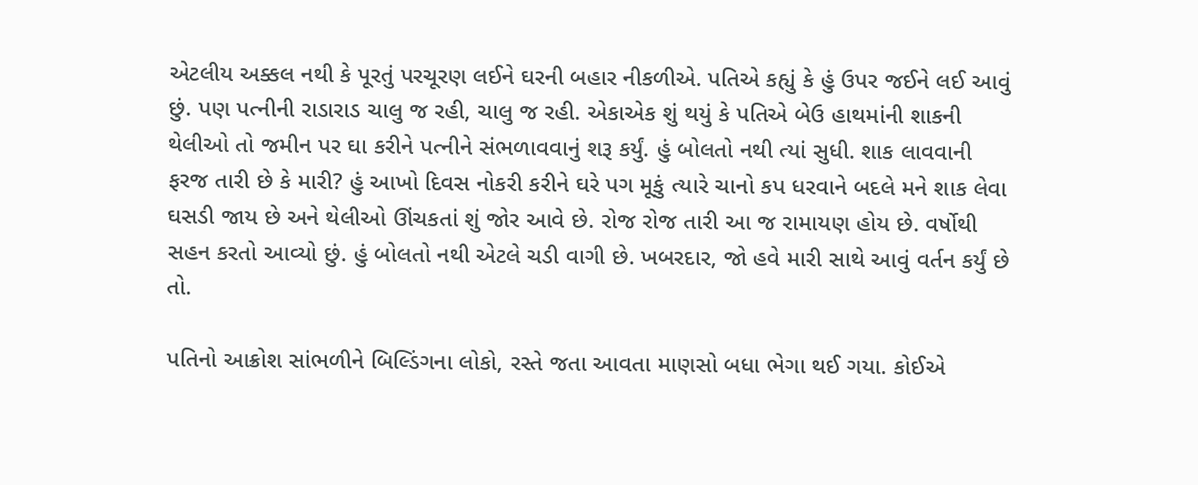એટલીય અક્કલ નથી કે પૂરતું પરચૂરણ લઈને ઘરની બહાર નીકળીએ. પતિએ કહ્યું કે હું ઉપર જઈને લઈ આવું છું. પણ પત્નીની રાડારાડ ચાલુ જ રહી, ચાલુ જ રહી. એકાએક શું થયું કે પતિએ બેઉ હાથમાંની શાકની થેલીઓ તો જમીન પર ઘા કરીને પત્નીને સંભળાવવાનું શરૂ કર્યું. હું બોલતો નથી ત્યાં સુધી. શાક લાવવાની ફરજ તારી છે કે મારી? હું આખો દિવસ નોકરી કરીને ઘરે પગ મૂકું ત્યારે ચાનો કપ ધરવાને બદલે મને શાક લેવા ઘસડી જાય છે અને થેલીઓ ઊંચકતાં શું જોર આવે છે. રોજ રોજ તારી આ જ રામાયણ હોય છે. વર્ષોથી સહન કરતો આવ્યો છું. હું બોલતો નથી એટલે ચડી વાગી છે. ખબરદાર, જો હવે મારી સાથે આવું વર્તન કર્યું છે તો.

પતિનો આક્રોશ સાંભળીને બિલ્ડિંગના લોકો, રસ્તે જતા આવતા માણસો બધા ભેગા થઈ ગયા. કોઈએ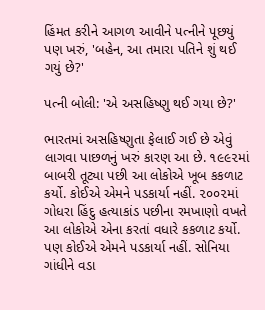હિંમત કરીને આગળ આવીને પત્નીને પૂછયું પણ ખરું, 'બહેન, આ તમારા પતિને શું થઈ ગયું છે?'

પત્ની બોલી: 'એ અસહિષ્ણુ થઈ ગયા છે?'

ભારતમાં અસહિષ્ણુતા ફેલાઈ ગઈ છે એવું લાગવા પાછળનું ખરું કારણ આ છે. ૧૯૯૨માં બાબરી તૂટ્યા પછી આ લોકોએ ખૂબ કકળાટ કર્યો. કોઈએ એમને પડકાર્યા નહીં. ૨૦૦૨માં ગોધરા હિંદુ હત્યાકાંડ પછીના રમખાણો વખતે આ લોકોએ એના કરતાં વધારે કકળાટ કર્યો. પણ કોઈએ એમને પડકાર્યા નહીં. સોનિયા ગાંધીને વડા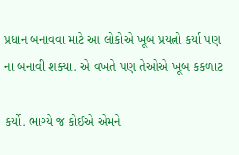પ્રધાન બનાવવા માટે આ લોકોએ ખૂબ પ્રયત્નો કર્યા પણ ના બનાવી શક્યા. એ વખતે પણ તેઓએ ખૂબ કકળાટ

કર્યો. ભાગ્યે જ કોઈએ એમને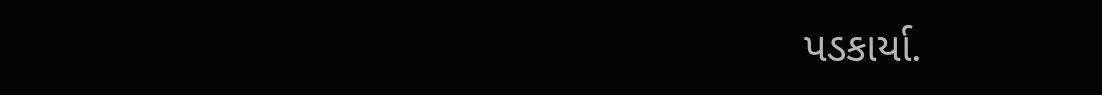પડકાર્યા.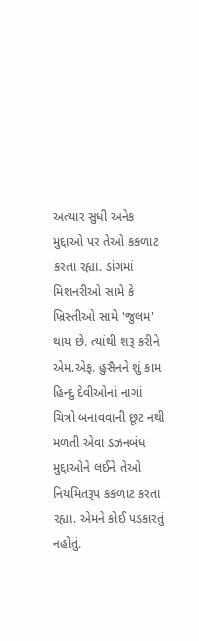અત્યાર સુધી અનેક મુદ્દાઓ પર તેઓ કકળાટ કરતા રહ્યા. ડાંગમાં મિશનરીઓ સામે કે ખ્રિસ્તીઓ સામે 'જુલમ' થાય છે. ત્યાંથી શરૂ કરીને એમ.એફ. હુસૈનને શું કામ હિન્દુ દેવીઓનાં નાગાં ચિત્રો બનાવવાની છૂટ નથી મળતી એવા ડઝનબંધ મુદ્દાઓને લઈને તેઓ નિયમિતરૂપ કકળાટ કરતા રહ્યા. એમને કોઈ પડકારતું નહોતું.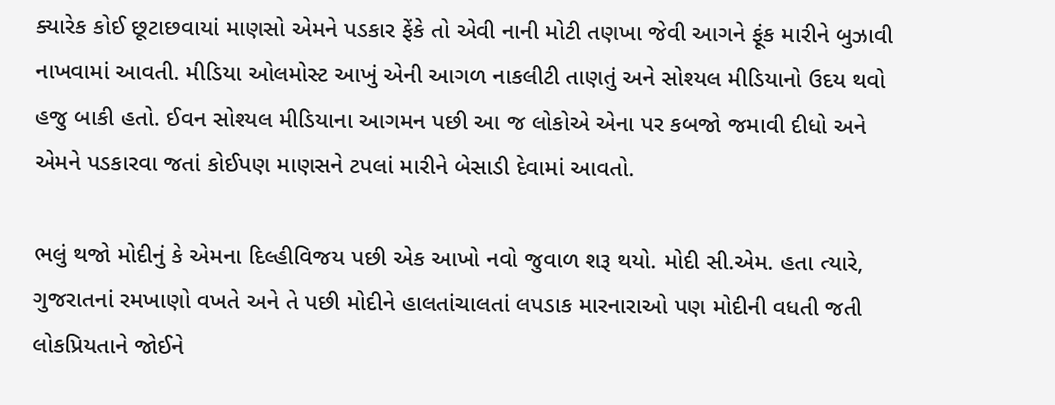ક્યારેક કોઈ છૂટાછવાયાં માણસો એમને પડકાર ફેંકે તો એવી નાની મોટી તણખા જેવી આગને ફૂંક મારીને બુઝાવી નાખવામાં આવતી. મીડિયા ઓલમોસ્ટ આખું એની આગળ નાકલીટી તાણતું અને સોશ્યલ મીડિયાનો ઉદય થવો હજુ બાકી હતો. ઈવન સોશ્યલ મીડિયાના આગમન પછી આ જ લોકોએ એના પર કબજો જમાવી દીધો અને એમને પડકારવા જતાં કોઈપણ માણસને ટપલાં મારીને બેસાડી દેવામાં આવતો.

ભલું થજો મોદીનું કે એમના દિલ્હીવિજય પછી એક આખો નવો જુવાળ શરૂ થયો. મોદી સી.એમ. હતા ત્યારે, ગુજરાતનાં રમખાણો વખતે અને તે પછી મોદીને હાલતાંચાલતાં લપડાક મારનારાઓ પણ મોદીની વધતી જતી લોકપ્રિયતાને જોઈને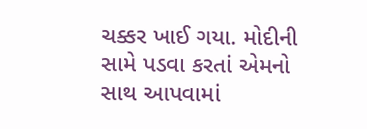ચક્કર ખાઈ ગયા. મોદીની સામે પડવા કરતાં એમનો સાથ આપવામાં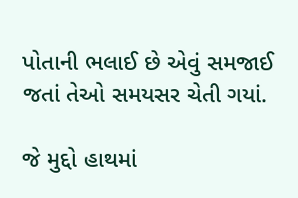પોતાની ભલાઈ છે એવું સમજાઈ જતાં તેઓ સમયસર ચેતી ગયાં.

જે મુદ્દો હાથમાં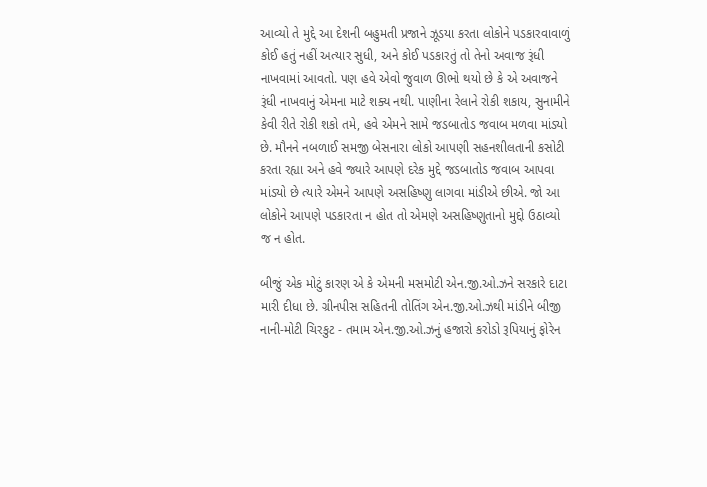આવ્યો તે મુદ્દે આ દેશની બહુમતી પ્રજાને ઝૂડયા કરતા લોકોને પડકારવાવાળું કોઈ હતું નહીં અત્યાર સુધી, અને કોઈ પડકારતું તો તેનો અવાજ રૂંધી નાખવામાં આવતો. પણ હવે એવો જુવાળ ઊભો થયો છે કે એ અવાજને રૂંધી નાખવાનું એમના માટે શક્ય નથી. પાણીના રેલાને રોકી શકાય, સુનામીને કેવી રીતે રોકી શકો તમે, હવે એમને સામે જડબાતોડ જવાબ મળવા માંડ્યો છે. મૌનને નબળાઈ સમજી બેસનારા લોકો આપણી સહનશીલતાની કસોટી કરતા રહ્યા અને હવે જ્યારે આપણે દરેક મુદ્દે જડબાતોડ જવાબ આપવા માંડ્યો છે ત્યારે એમને આપણે અસહિષ્ણુ લાગવા માંડીએ છીએ. જો આ લોકોને આપણે પડકારતા ન હોત તો એમણે અસહિષ્ણુતાનો મુદ્દો ઉઠાવ્યો જ ન હોત.

બીજું એક મોટું કારણ એ કે એમની મસમોટી એન.જી.ઓ.ઝને સરકારે દાટા મારી દીધા છે. ગ્રીનપીસ સહિતની તોતિંગ એન.જી.ઓ.ઝથી માંડીને બીજી નાની-મોટી ચિરકુટ - તમામ એન.જી.ઓ.ઝનું હજારો કરોડો રૂપિયાનું ફોરેન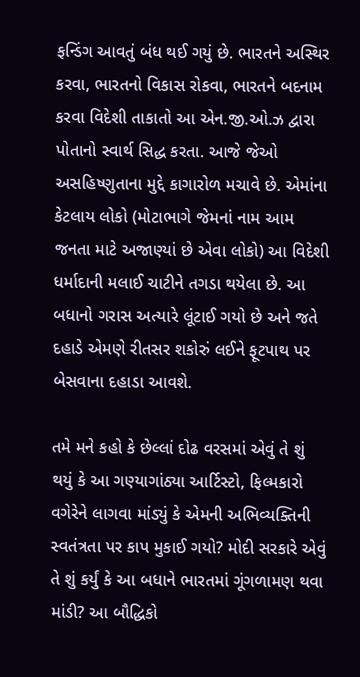ફન્ડિંગ આવતું બંધ થઈ ગયું છે. ભારતને અસ્થિર કરવા, ભારતનો વિકાસ રોકવા, ભારતને બદનામ કરવા વિદેશી તાકાતો આ એન.જી.ઓ.ઝ દ્વારા પોતાનો સ્વાર્થ સિદ્ધ કરતા. આજે જેઓ અસહિષ્ણુતાના મુદ્દે કાગારોળ મચાવે છે. એમાંના કેટલાય લોકો (મોટાભાગે જેમનાં નામ આમ જનતા માટે અજાણ્યાં છે એવા લોકો) આ વિદેશી ધર્માદાની મલાઈ ચાટીને તગડા થયેલા છે. આ બધાનો ગરાસ અત્યારે લૂંટાઈ ગયો છે અને જતે દહાડે એમણે રીતસર શકોરું લઈને ફૂટપાથ પર બેસવાના દહાડા આવશે.

તમે મને કહો કે છેલ્લાં દોઢ વરસમાં એવું તે શું થયું કે આ ગણ્યાગાંઠ્યા આર્ટિસ્ટો, ફિલ્મકારો વગેરેને લાગવા માંડ્યું કે એમની અભિવ્યક્તિની સ્વતંત્રતા પર કાપ મુકાઈ ગયો? મોદી સરકારે એવું તે શું કર્યું કે આ બધાને ભારતમાં ગૂંગળામણ થવા માંડી? આ બૌદ્ધિકો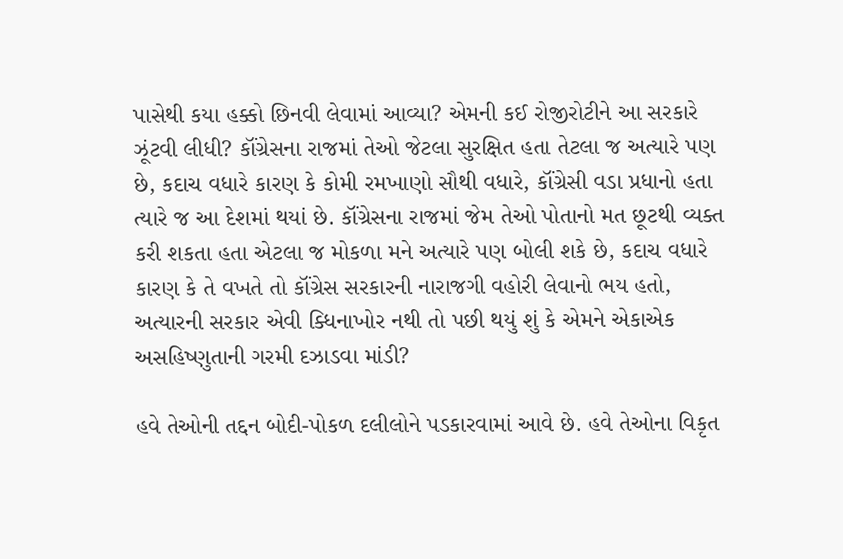પાસેથી કયા હક્કો છિનવી લેવામાં આવ્યા? એમની કઈ રોજીરોટીને આ સરકારે ઝૂંટવી લીધી? કૉંગ્રેસના રાજમાં તેઓ જેટલા સુરક્ષિત હતા તેટલા જ અત્યારે પણ છે, કદાચ વધારે કારણ કે કોમી રમખાણો સૌથી વધારે, કૉંગ્રેસી વડા પ્રધાનો હતા ત્યારે જ આ દેશમાં થયાં છે. કૉંગ્રેસના રાજમાં જેમ તેઓ પોતાનો મત છૂટથી વ્યક્ત કરી શકતા હતા એટલા જ મોકળા મને અત્યારે પણ બોલી શકે છે, કદાચ વધારે કારણ કે તે વખતે તો કૉંગ્રેસ સરકારની નારાજગી વહોરી લેવાનો ભય હતો, અત્યારની સરકાર એવી ક્ધિનાખોર નથી તો પછી થયું શું કે એમને એકાએક અસહિષ્ણુતાની ગરમી દઝાડવા માંડી?

હવે તેઓની તદ્દન બોદી-પોકળ દલીલોને પડકારવામાં આવે છે. હવે તેઓના વિકૃત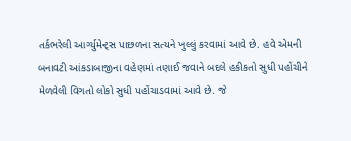તર્કભરેલી આર્ગ્યુમેન્ટ્સ પાછળના સત્યને ખુલ્લું કરવામાં આવે છે. હવે એમની બનાવટી આંકડાબાજીના વહેણમાં તણાઈ જવાને બદલે હકીકતો સુધી પહોંચીને મેળવેલી વિગતો લોકો સુધી પહોંચાડવામાં આવે છે. જે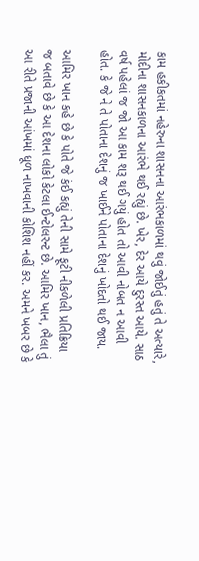કામ હકીકતમાં નહેરુના શાસનના આરંભકાળમાં થવું જોઈતું હતું તે અત્યારે, મોદીના શાસનકાળના આરંભે થઈ રહ્યું છે. ખેર, દેર આયે દુરસ્ત આયે. સાઠ વર્ષ પહેલાં જ જો આ કામ શરૂ થઈ ગયું હોત તો આવી નોબત ન આવી હોત. કે જે ને તે પોતાના દેશનું જ ખાઈને પોતાના દેશનું ખોદતો થઈ જાય.

આમિર ખાન કહે છે કે પોતે જે કંઈ કહ્યું તેની સામે ફૂટી નીકળેલી પ્રતિક્રિયા જ બતાવે છે કે આ દેશના લોકો કેટલા ઈન્ટોલરન્ટ છે. આમિર ખાન, ભૈલા તું આ રીતે પ્રજાની આંખમાં ધૂળ નાખવાની કોશિશ નહીં કર. અમને ખબર છે કે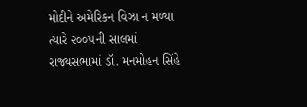મોદીને અમેરિકન વિઝા ન મળ્યા ત્યારે ૨૦૦૫ની સાલમાં રાજ્યસભામાં ડૉ. મનમોહન સિંહે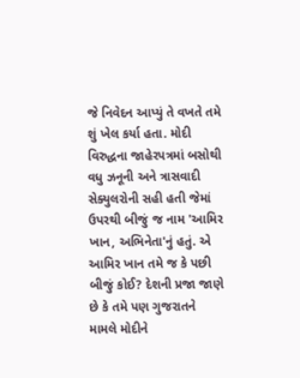જે નિવેદન આપ્યું તે વખતે તમે શું ખેલ કર્યા હતા. મોદી વિરુદ્ધના જાહેરપત્રમાં બસોથી વધુ ઝનૂની અને ત્રાસવાદી સેક્યુલરોની સહી હતી જેમાં ઉપરથી બીજું જ નામ 'આમિર ખાન, અભિનેતા'નું હતું. એ આમિર ખાન તમે જ કે પછી બીજું કોઈ? દેશની પ્રજા જાણે છે કે તમે પણ ગુજરાતને મામલે મોદીને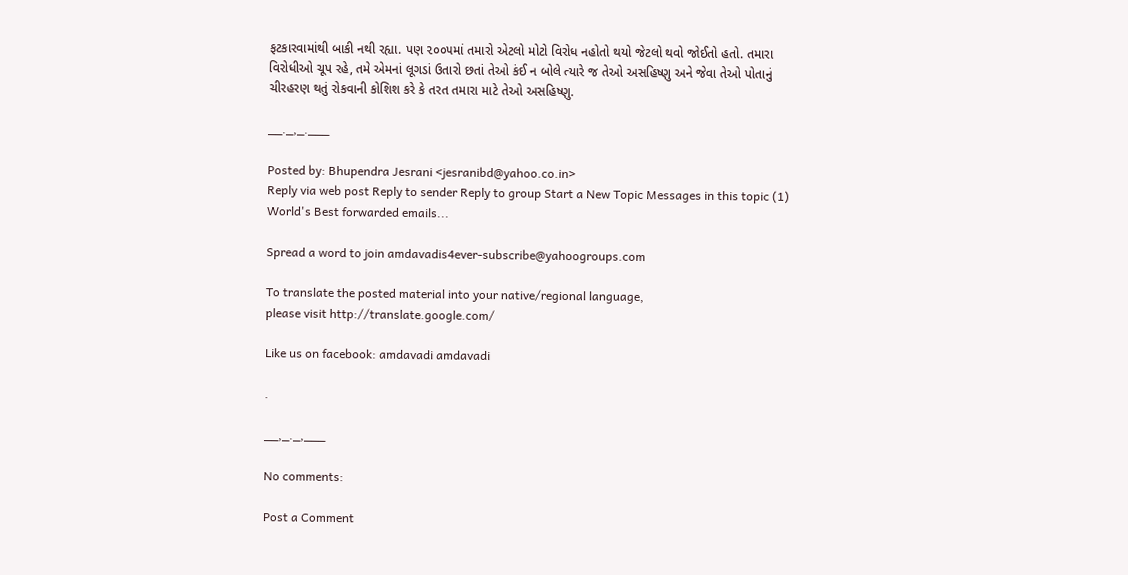ફટકારવામાંથી બાકી નથી રહ્યા. પણ ૨૦૦૫માં તમારો એટલો મોટો વિરોધ નહોતો થયો જેટલો થવો જોઈતો હતો. તમારા વિરોધીઓ ચૂપ રહે, તમે એમનાં લૂગડાં ઉતારો છતાં તેઓ કંઈ ન બોલે ત્યારે જ તેઓ અસહિષ્ણુ અને જેવા તેઓ પોતાનું ચીરહરણ થતું રોકવાની કોશિશ કરે કે તરત તમારા માટે તેઓ અસહિષ્ણુ.

__._,_.___

Posted by: Bhupendra Jesrani <jesranibd@yahoo.co.in>
Reply via web post Reply to sender Reply to group Start a New Topic Messages in this topic (1)
World's Best forwarded emails...

Spread a word to join amdavadis4ever-subscribe@yahoogroups.com

To translate the posted material into your native/regional language,
please visit http://translate.google.com/

Like us on facebook: amdavadi amdavadi

.

__,_._,___

No comments:

Post a Comment